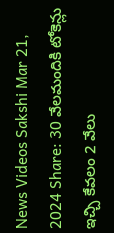News Videos Sakshi Mar 21, 2024 Share: 30 వేలమందికి టోకెన్లు ఇచ్చి కేవలం 2 వేలు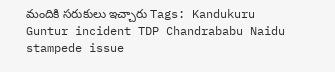మందికి సరుకులు ఇచ్చారు Tags: Kandukuru Guntur incident TDP Chandrababu Naidu stampede issue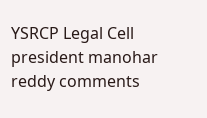YSRCP Legal Cell president manohar reddy comments